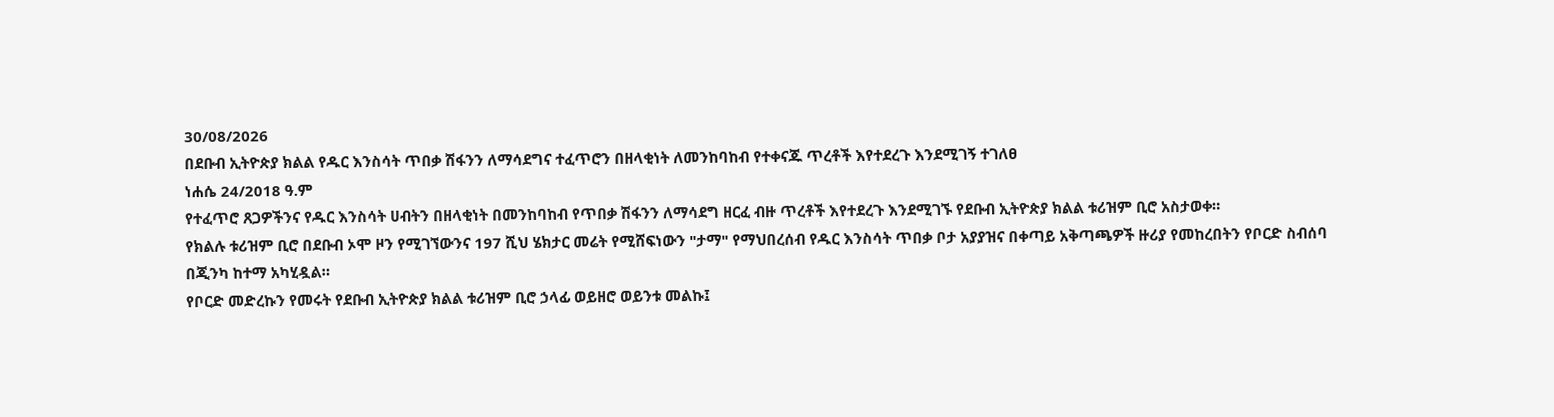30/08/2026
በደቡብ ኢትዮጵያ ክልል የዱር እንስሳት ጥበቃ ሽፋንን ለማሳደግና ተፈጥሮን በዘላቂነት ለመንከባከብ የተቀናጁ ጥረቶች እየተደረጉ እንደሚገኝ ተገለፀ
ነሐሴ 24/2018 ዓ.ም
የተፈጥሮ ጸጋዎችንና የዱር እንስሳት ሀብትን በዘላቂነት በመንከባከብ የጥበቃ ሽፋንን ለማሳደግ ዘርፈ ብዙ ጥረቶች እየተደረጉ እንደሚገኙ የደቡብ ኢትዮጵያ ክልል ቱሪዝም ቢሮ አስታወቀ።
የክልሉ ቱሪዝም ቢሮ በደቡብ ኦሞ ዞን የሚገኘውንና 197 ሺህ ሄክታር መሬት የሚሸፍነውን "ታማ" የማህበረሰብ የዱር እንስሳት ጥበቃ ቦታ አያያዝና በቀጣይ አቅጣጫዎች ዙሪያ የመከረበትን የቦርድ ስብሰባ በጂንካ ከተማ አካሂዷል።
የቦርድ መድረኩን የመሩት የደቡብ ኢትዮጵያ ክልል ቱሪዝም ቢሮ ኃላፊ ወይዘሮ ወይንቱ መልኩ፤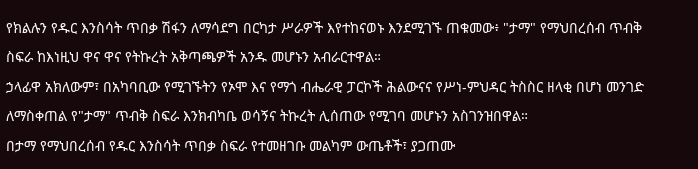የክልሉን የዱር እንስሳት ጥበቃ ሽፋን ለማሳደግ በርካታ ሥራዎች እየተከናወኑ እንደሚገኙ ጠቁመው፥ "ታማ" የማህበረሰብ ጥብቅ ስፍራ ከእነዚህ ዋና ዋና የትኩረት አቅጣጫዎች አንዱ መሆኑን አብራርተዋል።
ኃላፊዋ አክለውም፣ በአካባቢው የሚገኙትን የኦሞ እና የማጎ ብሔራዊ ፓርኮች ሕልውናና የሥነ-ምህዳር ትስስር ዘላቂ በሆነ መንገድ ለማስቀጠል የ"ታማ" ጥብቅ ስፍራ እንክብካቤ ወሳኝና ትኩረት ሊሰጠው የሚገባ መሆኑን አስገንዝበዋል።
በታማ የማህበረሰብ የዱር እንስሳት ጥበቃ ስፍራ የተመዘገቡ መልካም ውጤቶች፣ ያጋጠሙ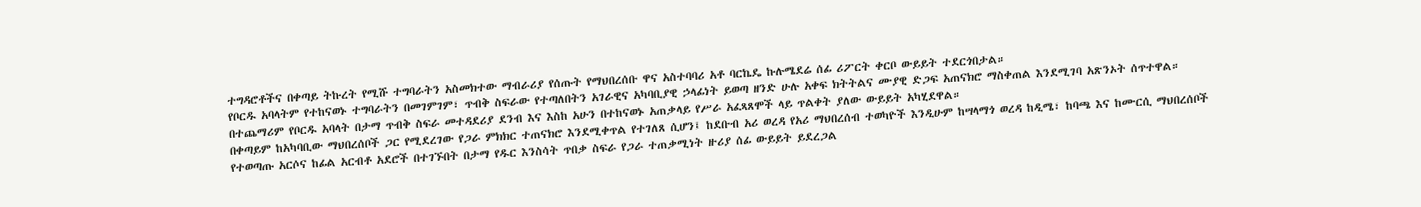ተግዳሮቶችና በቀጣይ ትኩረት የሚሹ ተግባራትን አስመክተው ማብራሪያ የሰጡት የማህበረሰቡ ዋና አስተባባሪ አቶ ባርኬዴ ኩሉሜደሬ ሰፊ ሪፖርት ቀርቦ ውይይት ተደርጎበታል።
የቦርዱ አባላትም የተከናወኑ ተግባራትን በመገምገም፣ ጥብቅ ስፍራው የተጣለበትን አገራዊና አካባቢያዊ ኃላፊነት ይወጣ ዘንድ ሁሉ አቀፍ ክትትልና ሙያዊ ድጋፍ አጠናክሮ ማስቀጠል እንደሚገባ አጽንኦት ሰጥተዋል።
በተጨማሪም የቦርዱ አባላት በታማ ጥብቅ ስፍራ መተዳደሪያ ደንብ እና እስከ አሁን በተከናወኑ አጠቃላይ የሥራ አፈጻጸሞች ላይ ጥልቀት ያለው ውይይት አካሂደዋል።
በቀጣይም ከአካባቢው ማህበረሰቦች ጋር የሚደረገው የጋራ ምክክር ተጠናክሮ እንደሚቀጥል የተገለጸ ሲሆን፤ ከደቡብ አሪ ወረዳ የአሪ ማህበረሰብ ተወካዮች እንዲሁም ከሣላማጎ ወረዳ ከዲሜ፣ ከባጫ እና ከሙርሲ ማህበረሰቦች የተወጣጡ አርሶና ከፊል አርብቶ አደሮች በተገኙበት በታማ የዱር እንስሳት ጥበቃ ስፍራ የጋራ ተጠቃሚነት ዙሪያ ሰፊ ውይይት ይደረጋል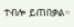ተብሎ ይጠበቃል።